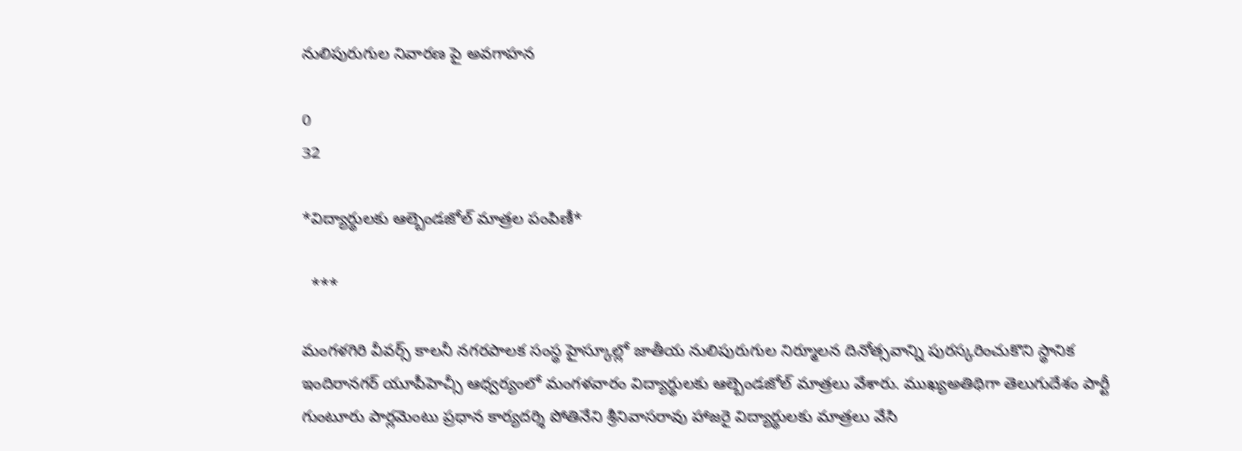నులిపురుగుల నివారణ పై అవగాహన

0
32

*విద్యార్థులకు ఆల్బెండజోల్ మాత్రల పంపిణీ*

  ***

మంగళగిరి వీవర్స్ కాలనీ నగరపాలక సంస్థ హైస్కూల్లో జాతీయ నులిపురుగుల నిర్మూలన దినోత్సవాన్ని పురస్కరించుకొని స్థానిక ఇందిరానగర్ యూపీహెచ్సీ ఆధ్వర్యంలో మంగళవారం విద్యార్థులకు ఆల్బెండజోల్ మాత్రలు వేశారు. ముఖ్యఅతిథిగా తెలుగుదేశం పార్టీ గుంటూరు పార్లమెంటు ప్రధాన కార్యదర్శి పోతినేని శ్రీనివాసరావు హాజరై విద్యార్థులకు మాత్రలు వేసి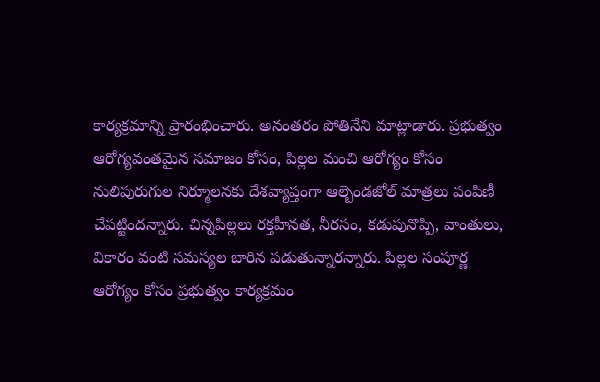కార్యక్రమాన్ని ప్రారంభించారు. అనంతరం పోతినేని మాట్లాడారు. ప్రభుత్వం ఆరోగ్యవంతమైన సమాజం కోసం, పిల్లల మంచి ఆరోగ్యం కోసం నులిపురుగుల నిర్మూలనకు దేశవ్యాప్తంగా ఆల్బెండజోల్ మాత్రలు పంపిణీ చేపట్టిందన్నారు. చిన్నపిల్లలు రక్తహీనత, నీరసం, కడుపునొప్పి, వాంతులు, వికారం వంటి సమస్యల బారిన పడుతున్నారన్నారు. పిల్లల సంపూర్ణ ఆరోగ్యం కోసం ప్రభుత్వం కార్యక్రమం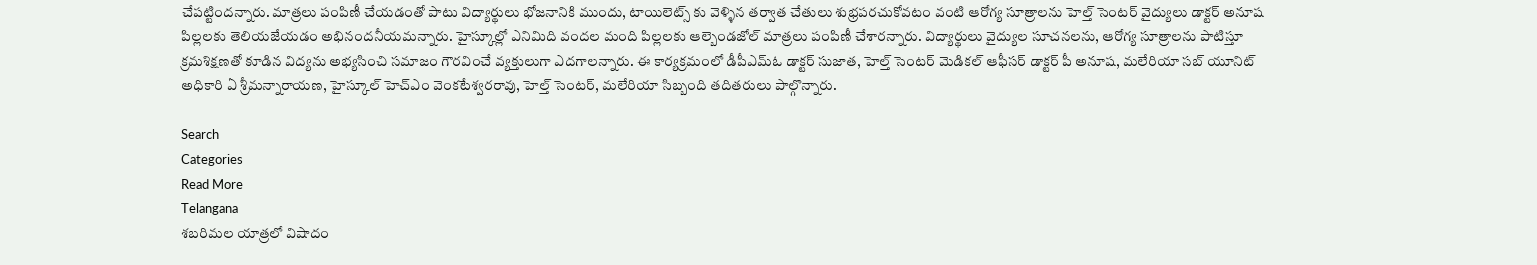చేపట్టిందన్నారు. మాత్రలు పంపిణీ చేయడంతో పాటు విద్యార్థులు భోజనానికి ముందు, టాయిలెట్స్ కు వెళ్ళిన తర్వాత చేతులు శుభ్రపరచుకోవటం వంటి ఆరోగ్య సూత్రాలను హెల్త్ సెంటర్ వైద్యులు డాక్టర్ అనూష పిల్లలకు తెలియజేయడం అభినందనీయమన్నారు. హైస్కూల్లో ఎనిమిది వందల మంది పిల్లలకు ఆల్బెండజోల్ మాత్రలు పంపిణీ చేశారన్నారు. విద్యార్థులు వైద్యుల సూచనలను, ఆరోగ్య సూత్రాలను పాటిస్తూ క్రమశిక్షణతో కూడిన విద్యను అభ్యసించి సమాజం గౌరవించే వ్యక్తులుగా ఎదగాలన్నారు. ఈ కార్యక్రమంలో డీపీఎమ్ఓ డాక్టర్ సుజాత, హెల్త్ సెంటర్ మెడికల్ ఆఫీసర్ డాక్టర్ పీ అనూష, మలేరియా సబ్ యూనిట్ అధికారి ఏ శ్రీమన్నారాయణ, హైస్కూల్ హెచ్ఎం వెంకటేశ్వరరావు, హెల్త్ సెంటర్, మలేరియా సిబ్బంది తదితరులు పాల్గొన్నారు.

Search
Categories
Read More
Telangana
శబరిమల యాత్రలో విషాదం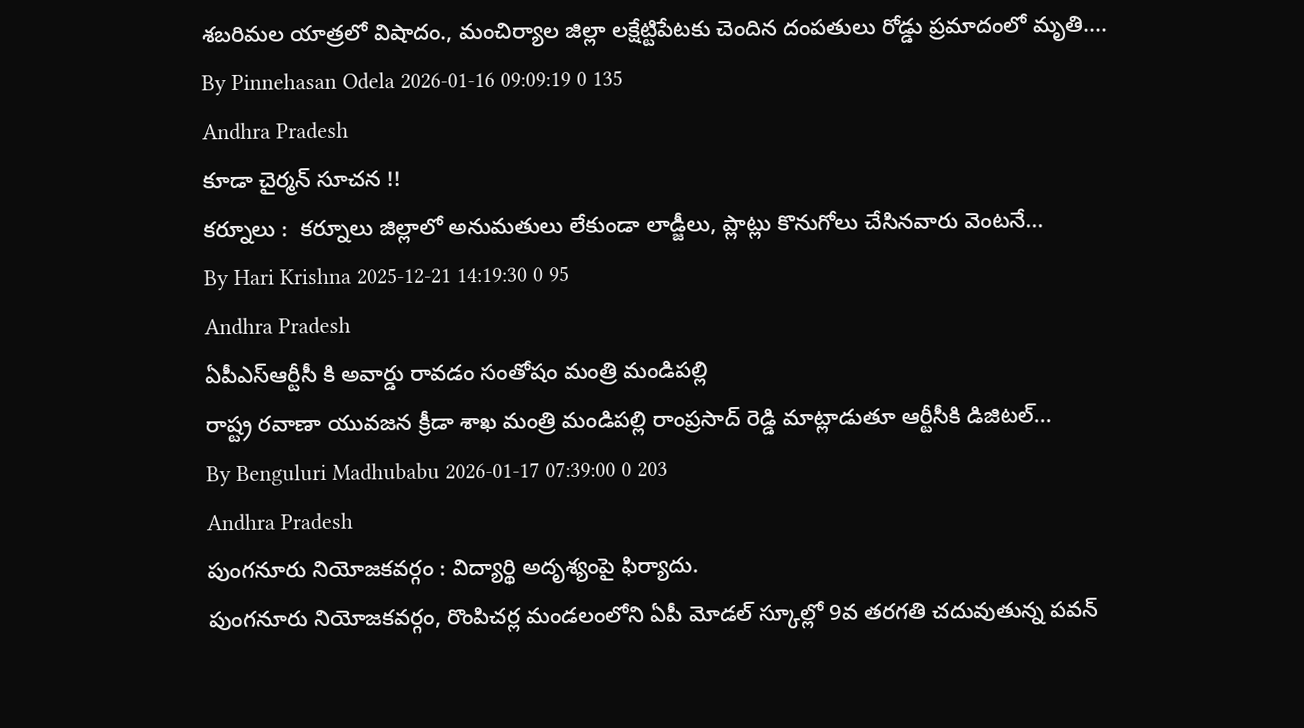శబరిమల యాత్రలో విషాదం., మంచిర్యాల జిల్లా లక్షేట్టిపేటకు చెందిన దంపతులు రోడ్డు ప్రమాదంలో మృతి....
By Pinnehasan Odela 2026-01-16 09:09:19 0 135
Andhra Pradesh
కూడా చైర్మన్ సూచన !!
కర్నూలు :  కర్నూలు జిల్లాలో అనుమతులు లేకుండా లాడ్జీలు, ప్లాట్లు కొనుగోలు చేసినవారు వెంటనే...
By Hari Krishna 2025-12-21 14:19:30 0 95
Andhra Pradesh
ఏపీఎస్ఆర్టీసీ కి అవార్డు రావడం సంతోషం మంత్రి మండిపల్లి
రాష్ట్ర రవాణా యువజన క్రీడా శాఖ మంత్రి మండిపల్లి రాంప్రసాద్ రెడ్డి మాట్లాడుతూ ఆర్టీసీకి డిజిటల్...
By Benguluri Madhubabu 2026-01-17 07:39:00 0 203
Andhra Pradesh
పుంగనూరు నియోజకవర్గం : విద్యార్థి అదృశ్యంపై ఫిర్యాదు.
పుంగనూరు నియోజకవర్గం, రొంపిచర్ల మండలంలోని ఏపీ మోడల్ స్కూల్లో 9వ తరగతి చదువుతున్న పవన్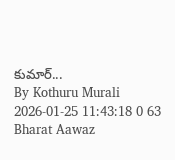కుమార్...
By Kothuru Murali 2026-01-25 11:43:18 0 63
Bharat Aawaz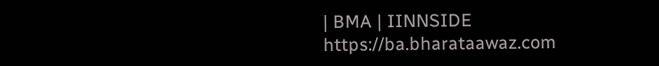| BMA | IINNSIDE https://ba.bharataawaz.com